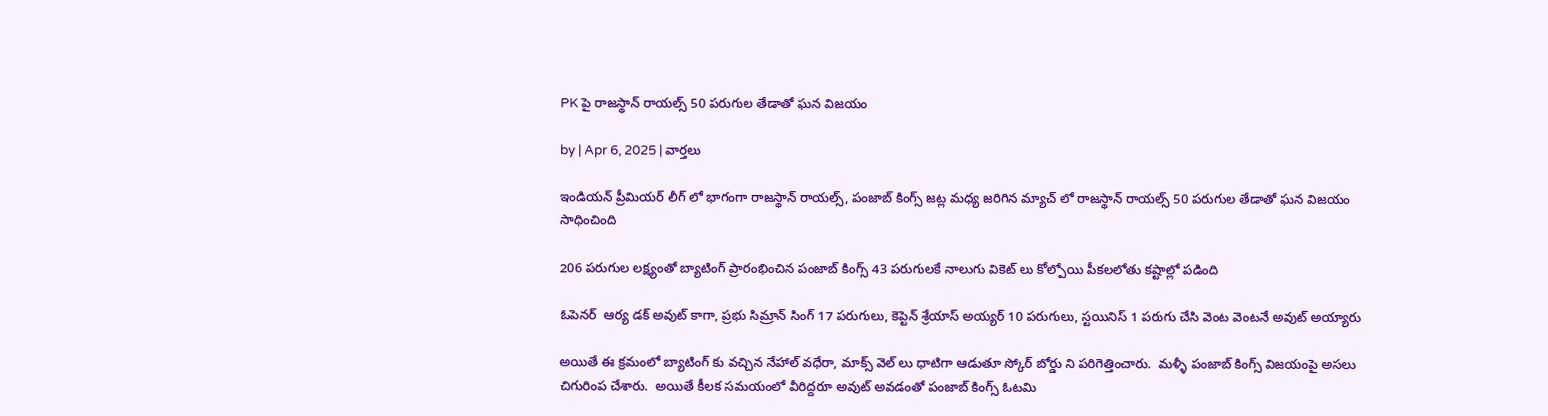PK పై రాజస్థాన్ రాయల్స్ 50 పరుగుల తేడాతో ఘన విజయం

by | Apr 6, 2025 | వార్తలు

ఇండియన్ ప్రీమియర్ లీగ్ లో భాగంగా రాజస్థాన్ రాయల్స్, పంజాబ్ కింగ్స్ జట్ల మధ్య జరిగిన మ్యాచ్ లో రాజస్థాన్ రాయల్స్ 50 పరుగుల తేడాతో ఘన విజయం సాధించింది

206 పరుగుల లక్ష్యంతో బ్యాటింగ్ ప్రారంభించిన పంజాబ్ కింగ్స్ 43 పరుగులకే నాలుగు వికెట్ లు కోల్పోయి పీకలలోతు కష్టాల్లో పడింది

ఓపెనర్  ఆర్య డక్ అవుట్ కాగా, ప్రభు సిమ్రాన్ సింగ్ 17 పరుగులు, కెప్టెన్ శ్రేయాస్ అయ్యర్ 10 పరుగులు, స్టయినిస్ 1 పరుగు చేసి వెంట వెంటనే అవుట్ అయ్యారు

అయితే ఈ క్రమంలో బ్యాటింగ్ కు వచ్చిన నేహాల్ వధేరా, మాక్స్ వెల్ లు ధాటిగా ఆడుతూ స్కోర్ బోర్డు ని పరిగెత్తించారు.  మళ్ళీ పంజాబ్ కింగ్స్ విజయంపై అసలు చిగురింప చేశారు.  అయితే కీలక సమయంలో వీరిద్దరూ అవుట్ అవడంతో పంజాబ్ కింగ్స్ ఓటమి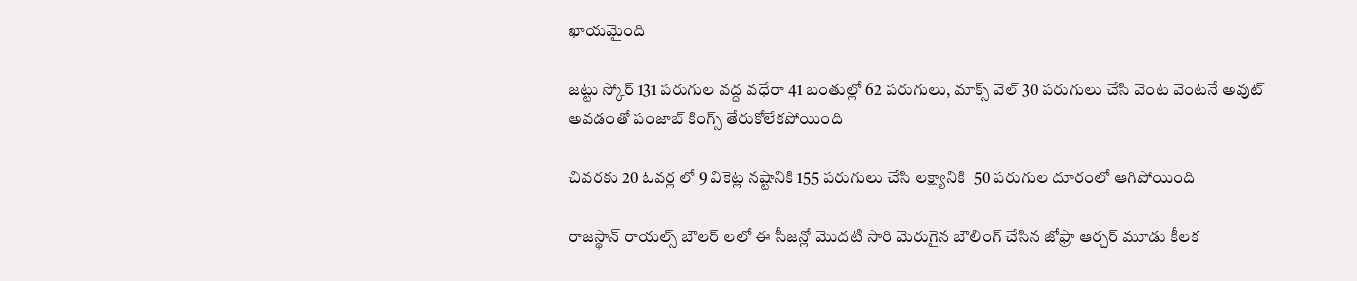ఖాయమైంది

జట్టు స్కోర్ 131 పరుగుల వద్ద వధేరా 41 బంతుల్లో 62 పరుగులు, మాక్స్ వెల్ 30 పరుగులు చేసి వెంట వెంటనే అవుట్ అవడంతో పంజాబ్ కింగ్స్ తేరుకోలేకపోయింది

చివరకు 20 ఓవర్ల లో 9 వికెట్ల నష్టానికి 155 పరుగులు చేసి లక్ష్యానికి  50 పరుగుల దూరంలో ఆగిపోయింది

రాజస్థాన్ రాయల్స్ బౌలర్ లలో ఈ సీజన్లో మొదటి సారి మెరుగైన బౌలింగ్ చేసిన జోఫ్రా ఆర్చర్ మూడు కీలక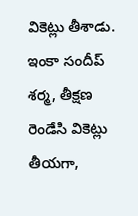వికెట్లు తీశాడు. ఇంకా సందీప్ శర్మ, తీక్షణ రెండేసి వికెట్లు తీయగా,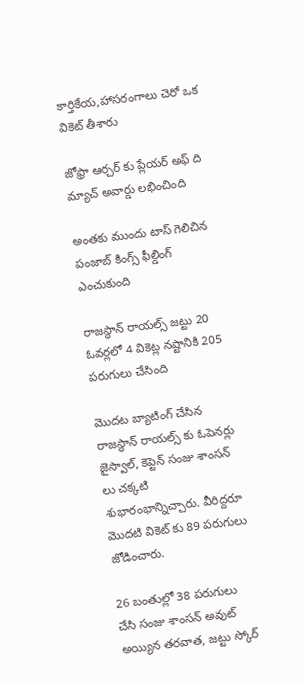కార్తికేయ,హాసరంగాలు చెరో ఒక వికెట్ తీశారు

జోఫ్రా ఆర్చర్ కు ప్లేయర్ అఫ్ ది మ్యాచ్ అవార్డు లభించింది

అంతకు ముందు టాస్ గెలిచిన పంజాబ్ కింగ్స్ ఫీల్డింగ్ ఎంచుకుంది

రాజస్థాన్ రాయల్స్ జట్టు 20 ఓవర్లలో 4 వికెట్ల నష్టానికి 205 పరుగులు చేసింది

మొదట బ్యాటింగ్ చేసిన రాజస్థాన్ రాయల్స్ కు ఓపెనర్లు జైస్వాల్, కెప్టెన్ సంజు శాంసన్ లు చక్కటి శుభారంభాన్నిచ్చారు. వీరిద్దరూ మొదటి వికెట్ కు 89 పరుగులు జోడించారు.

26 బంతుల్లో 38 పరుగులు చేసి సంజు శాంసన్ అవుట్ అయ్యిన తరవాత, జట్టు స్కోర్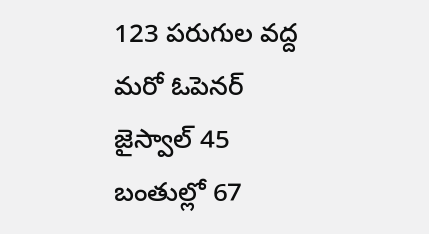123 పరుగుల వద్ద మరో ఓపెనర్ జైస్వాల్ 45 బంతుల్లో 67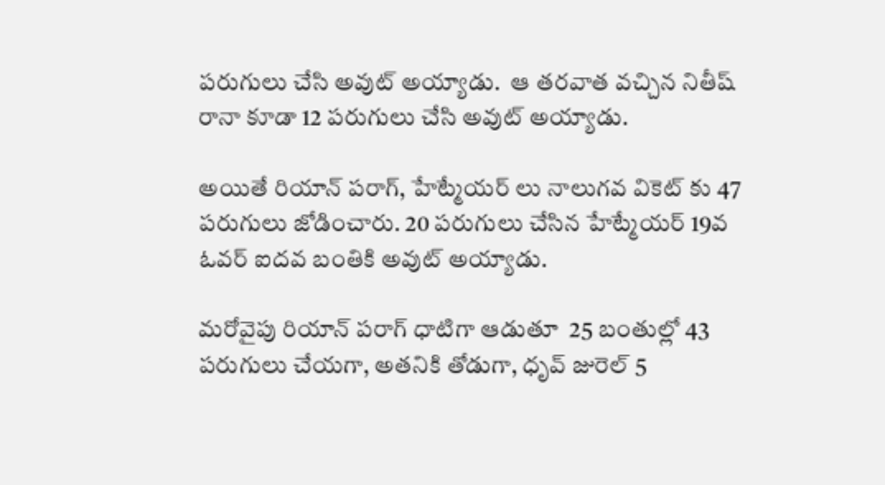పరుగులు చేసి అవుట్ అయ్యాడు.  ఆ తరవాత వచ్చిన నితీష్ రానా కూడా 12 పరుగులు చేసి అవుట్ అయ్యాడు.

అయితే రియాన్ పరాగ్, హేట్మేయర్ లు నాలుగవ వికెట్ కు 47 పరుగులు జోడించారు. 20 పరుగులు చేసిన హేట్మేయర్ 19వ ఓవర్ ఐదవ బంతికి అవుట్ అయ్యాడు.

మరోవైపు రియాన్ పరాగ్ ధాటిగా ఆడుతూ  25 బంతుల్లో 43 పరుగులు చేయగా, అతనికి తోడుగా, ధృవ్ జురెల్ 5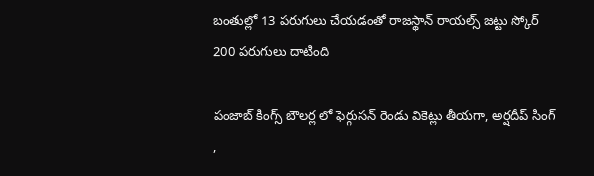బంతుల్లో 13 పరుగులు చేయడంతో రాజస్థాన్ రాయల్స్ జట్టు స్కోర్ 200 పరుగులు దాటింది

పంజాబ్ కింగ్స్ బౌలర్ల లో ఫెర్గుసన్ రెండు వికెట్లు తీయగా, అర్షదీప్ సింగ్ ,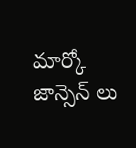మార్కో జాన్సెన్ లు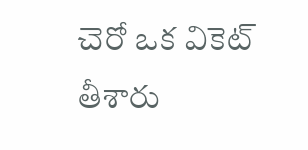చెరో ఒక వికెట్ తీశారు